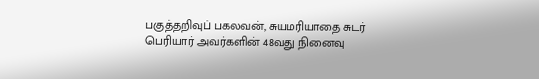பகுத்தறிவுப் பகலவன், சுயமரியாதை சுடர் பெரியார் அவர்களின் 48வது நினைவு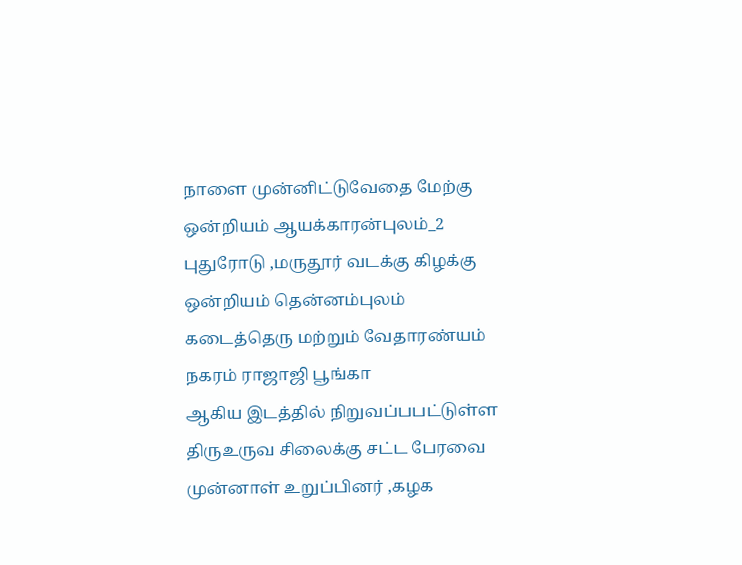நாளை முன்னிட்டுவேதை மேற்கு ஒன்றியம் ஆயக்காரன்புலம்_2 புதுரோடு ,மருதூர் வடக்கு கிழக்கு ஒன்றியம் தென்னம்புலம் கடைத்தெரு மற்றும் வேதாரண்யம் நகரம் ராஜாஜி பூங்கா
ஆகிய இடத்தில் நிறுவப்பபட்டுள்ள திருஉருவ சிலைக்கு சட்ட பேரவை முன்னாள் உறுப்பினர் ,கழக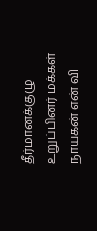தீர்மானக்குழு உறுப்பினர் மக்கள் நாயகன் என் வி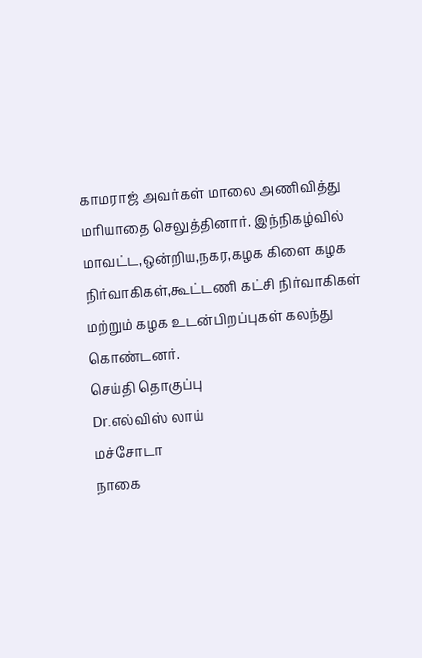காமராஜ் அவர்கள் மாலை அணிவித்து
மரியாதை செலுத்தினார். இந்நிகழ்வில் மாவட்ட,ஒன்றிய,நகர,கழக கிளை கழக நிர்வாகிகள்,கூட்டணி கட்சி நிர்வாகிகள் மற்றும் கழக உடன்பிறப்புகள் கலந்து கொண்டனர்.
செய்தி தொகுப்பு
Dr.எல்விஸ் லாய்
மச்சோடா
நாகை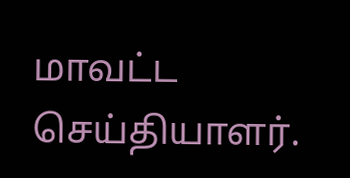மாவட்ட
செய்தியாளர்.